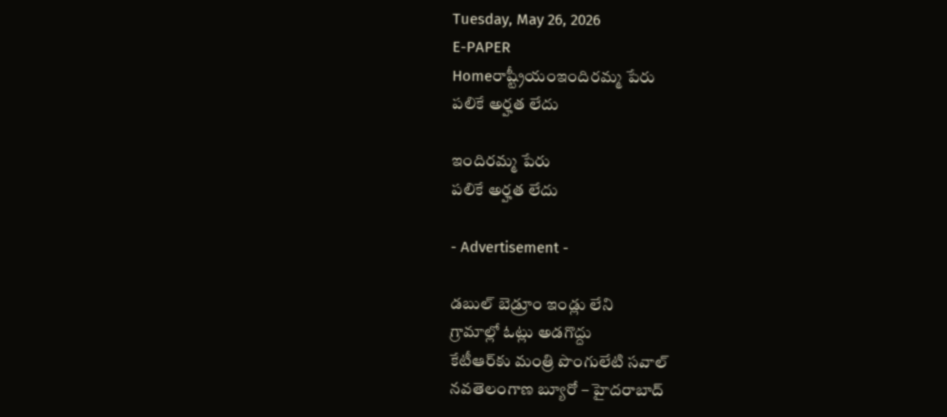Tuesday, May 26, 2026
E-PAPER
Homeరాష్ట్రీయంఇందిరమ్మ పేరు
పలికే అర్హత లేదు

ఇందిరమ్మ పేరు
పలికే అర్హత లేదు

- Advertisement -

డబుల్‌ బెడ్రూం ఇండ్లు లేని
గ్రామాల్లో ఓట్లు అడగొద్దు
కేటీఆర్‌‌కు మంత్రి పొంగులేటి సవాల్‌
నవతెలంగాణ బ్యూరో – హైదరాబాద్‌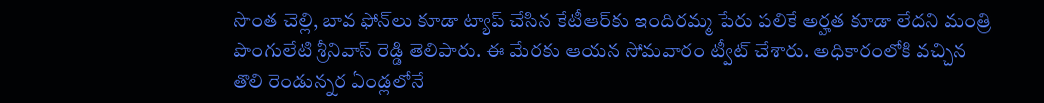సొంత చెల్లి, బావ ఫోన్‌లు కూడా ట్యాప్ చేసిన కేటీఆ‌ర్‌కు ఇందిరమ్మ పేరు పలికే అర్హత కూడా లేదని మంత్రి పొంగులేటి శ్రీనివాస్ రెడ్డి తెలిపారు. ఈ మేరకు ఆయన సోమవారం ట్వీట్‌ ‌చేశారు. అధికారంలోకి వచ్చిన తొలి రెండున్నర ఏండ్లలోనే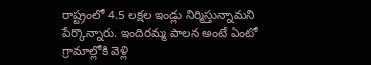రాష్ట్రంలో 4.5 లక్షల ఇండ్లు నిర్మిస్తున్నామని పేర్కొన్నారు. ఇందిరమ్మ పాలన అంటే ఏంటో గ్రామాల్లోకి వెళ్లి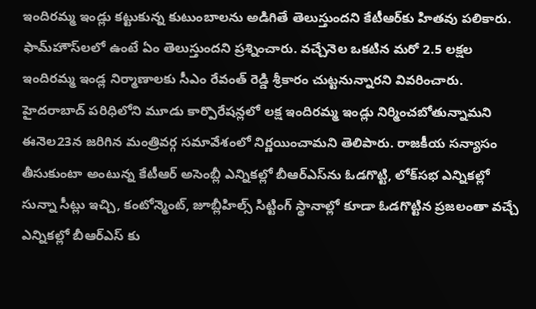ఇందిరమ్మ ఇండ్లు కట్టుకున్న కుటుంబాలను అడిగితే తెలుస్తుందని కేటీఆర్‌కు హితవు పలికారు. ఫామ్‌హౌస్‌లలో ఉంటే ఏం తెలుస్తుందని ప్రశ్నించారు. వచ్చేనెల ఒకటిన మరో 2.5 లక్షల ఇందిరమ్మ ఇండ్ల నిర్మాణాలకు సీఎం రేవంత్ రెడ్డి శ్రీకారం చుట్టనున్నారని వివరించారు. హైదరాబాద్ పరిధిలోని మూడు కార్పొరేషన్లలో లక్ష ఇందిరమ్మ ఇండ్లు నిర్మించబోతున్నామని ఈనెల23న జరిగిన మంత్రివర్గ సమావేశంలో నిర్ణయించామని తెలిపారు. రాజకీయ సన్యాసం తీసుకుంటా అంటున్న కేటీఆర్‌ అసెంబ్లీ ఎన్నికల్లో బీఆర్‌ఎస్‌‌ను ఓడగొట్టి, లోక్‌సభ ఎన్నికల్లో సున్నా సీట్లు ఇచ్చి, కంటోన్మెంట్, జూబ్లీహిల్స్ సిట్టింగ్ స్థానాల్లో కూడా ఓడగొట్టిన ప్రజలంతా వచ్చే ఎన్నికల్లో బీఆర్ఎస్ కు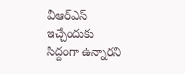వీఆర్‌ఎస్‌ ఇచ్చేందుకు సిద్దంగా ఉన్నా‌రని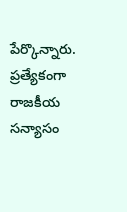పేర్కొన్నారు. ప్రత్యేకంగా రాజకీయ సన్యాసం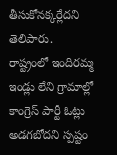తీసుకోనక్కర్లేదని తెలిపారు.
రాష్ట్రంలో ఇందిరమ్మ ఇండ్లు లేని గ్రామాల్లో కాంగ్రెస్ పార్టీ ఓట్లు అడగబోదని స్పష్టం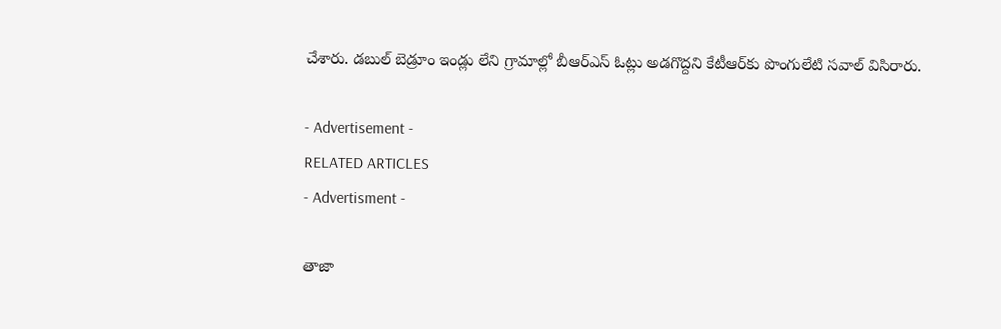చేశారు. డబుల్ బెడ్రూం ఇండ్లు లేని గ్రామాల్లో బీఆర్ఎస్ ఓట్లు అడగొద్దని కేటీఆర్‌కు పొంగులేటి సవాల్‌ ‌విసిరారు.

- Advertisement -
RELATED ARTICLES
- Advertisment -

తాజా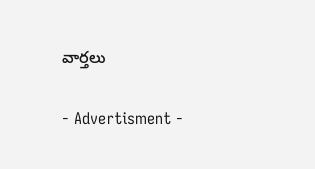వార్తలు

- Advertisment -